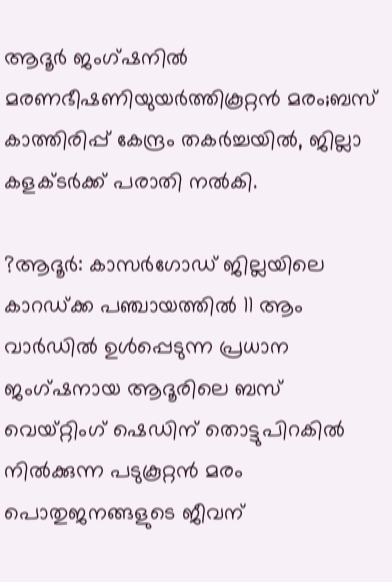ആദൂര്‍ ജംഗ്ഷനില്‍ മരണഭീഷണിയുയര്‍ത്തികൂറ്റന്‍ മരം;ബസ് കാത്തിരിപ്പ് കേന്ദ്രം തകര്‍ച്ചയില്‍, ജില്ലാ കളക്ടര്‍ക്ക് പരാതി നല്‍കി.

?ആദൂര്‍: കാസര്‍ഗോഡ് ജില്ലയിലെ കാറഡ്ക്ക പഞ്ചായത്തില്‍ 11 ആം വാര്‍ഡില്‍ ഉള്‍പ്പെടുന്ന പ്രധാന ജംഗ്ഷനായ ആദൂരിലെ ബസ് വെയ്റ്റിംഗ് ഷെഡിന് തൊട്ടുപിറകില്‍ നില്‍ക്കുന്ന പടുകൂറ്റന്‍ മരം പൊതുജനങ്ങളുടെ ജീവന്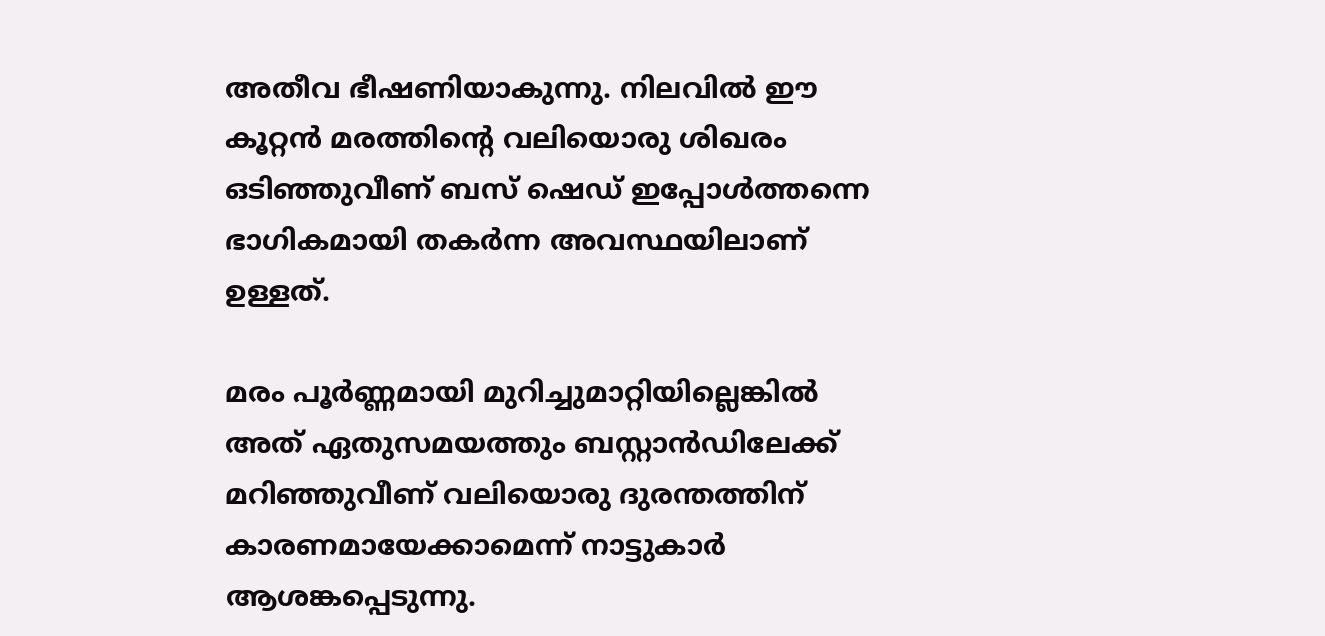അതീവ ഭീഷണിയാകുന്നു. നിലവില്‍ ഈ കൂറ്റന്‍ മരത്തിന്റെ വലിയൊരു ശിഖരം ഒടിഞ്ഞുവീണ് ബസ് ഷെഡ് ഇപ്പോള്‍ത്തന്നെ ഭാഗികമായി തകര്‍ന്ന അവസ്ഥയിലാണ് ഉള്ളത്.

മരം പൂര്‍ണ്ണമായി മുറിച്ചുമാറ്റിയില്ലെങ്കില്‍ അത് ഏതുസമയത്തും ബസ്റ്റാന്‍ഡിലേക്ക് മറിഞ്ഞുവീണ് വലിയൊരു ദുരന്തത്തിന് കാരണമായേക്കാമെന്ന് നാട്ടുകാര്‍ ആശങ്കപ്പെടുന്നു.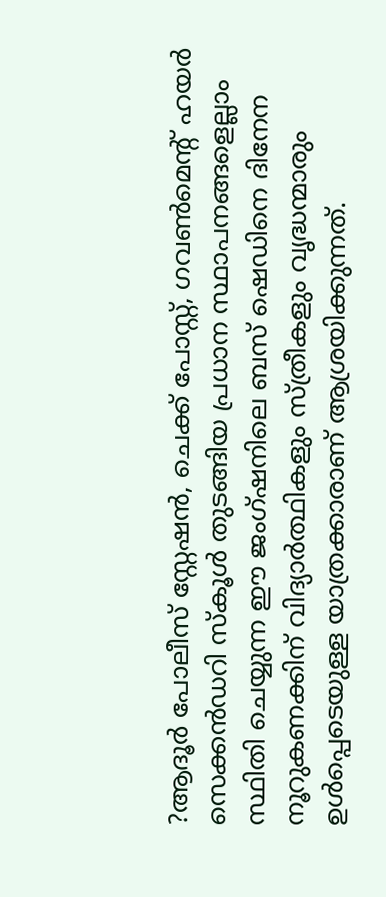?ആദൂര്‍ പോലീസ് സ്റ്റേഷന്‍, ചെക്ക് പോസ്റ്റ്, ഗവണ്‍മെന്റ് ഹയര്‍ സെക്കന്‍ഡറി സ്‌കൂള്‍ തുടങ്ങിയ പ്രധാന സ്ഥാപനങ്ങളെല്ലാം സ്ഥിതി ചെയ്യുന്ന ഈ ജംഗ്ഷനിലെ ബസ് ഷെഡിനെ ദിനേന നൂറുകണക്കിന് വിദ്യാര്‍ത്ഥികളും സ്ത്രീകളും വൃദ്ധന്മാരും ഉള്‍പ്പെടെയുള്ള യാത്രക്കാരാണ് ആശ്രയിക്കുന്നത്.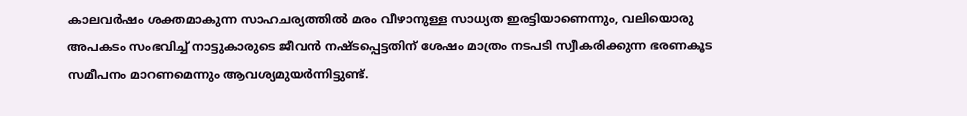കാലവര്‍ഷം ശക്തമാകുന്ന സാഹചര്യത്തില്‍ മരം വീഴാനുള്ള സാധ്യത ഇരട്ടിയാണെന്നും, വലിയൊരു അപകടം സംഭവിച്ച് നാട്ടുകാരുടെ ജീവന്‍ നഷ്ടപ്പെട്ടതിന് ശേഷം മാത്രം നടപടി സ്വീകരിക്കുന്ന ഭരണകൂട സമീപനം മാറണമെന്നും ആവശ്യമുയര്‍ന്നിട്ടുണ്ട്.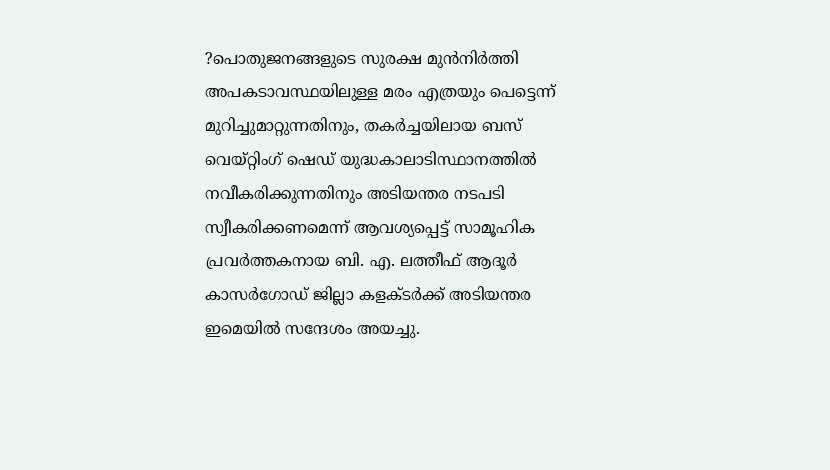?പൊതുജനങ്ങളുടെ സുരക്ഷ മുന്‍നിര്‍ത്തി അപകടാവസ്ഥയിലുള്ള മരം എത്രയും പെട്ടെന്ന് മുറിച്ചുമാറ്റുന്നതിനും, തകര്‍ച്ചയിലായ ബസ് വെയ്റ്റിംഗ് ഷെഡ് യുദ്ധകാലാടിസ്ഥാനത്തില്‍ നവീകരിക്കുന്നതിനും അടിയന്തര നടപടി സ്വീകരിക്കണമെന്ന് ആവശ്യപ്പെട്ട് സാമൂഹിക പ്രവര്‍ത്തകനായ ബി. എ. ലത്തീഫ് ആദൂര്‍ കാസര്‍ഗോഡ് ജില്ലാ കളക്ടര്‍ക്ക് അടിയന്തര ഇമെയില്‍ സന്ദേശം അയച്ചു.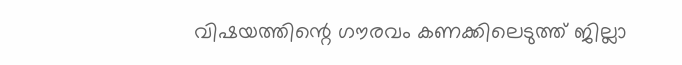വിഷയത്തിന്റെ ഗൗരവം കണക്കിലെടുത്ത് ജില്ലാ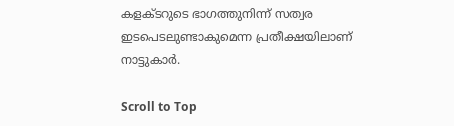കളക്ടറുടെ ഭാഗത്തുനിന്ന് സത്വര ഇടപെടലുണ്ടാകുമെന്ന പ്രതീക്ഷയിലാണ് നാട്ടുകാര്‍.

Scroll to Top